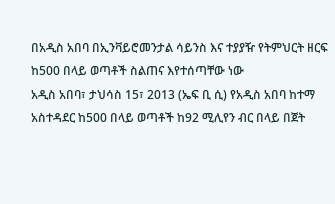በአዲስ አበባ በኢንቫይሮመንታል ሳይንስ እና ተያያዥ የትምህርት ዘርፍ ከ500 በላይ ወጣቶች ስልጠና እየተሰጣቸው ነው
አዲስ አበባ፣ ታህሳስ 15፣ 2013 (ኤፍ ቢ ሲ) የአዲስ አበባ ከተማ አስተዳደር ከ500 በላይ ወጣቶች ከ92 ሚሊየን ብር በላይ በጀት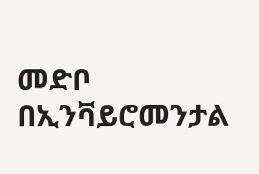መድቦ በኢንቫይሮመንታል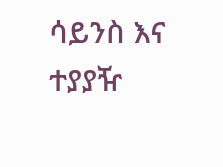ሳይንስ እና ተያያዥ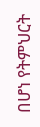በሆነ የትምህርት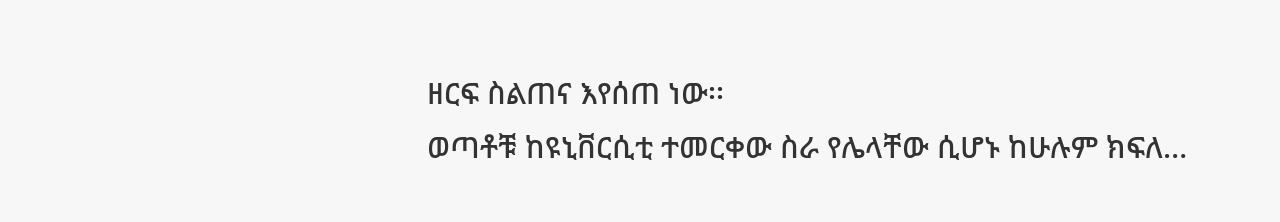ዘርፍ ስልጠና እየሰጠ ነው፡፡
ወጣቶቹ ከዩኒቨርሲቲ ተመርቀው ስራ የሌላቸው ሲሆኑ ከሁሉም ክፍለ…